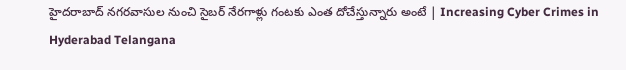హైదరాబాద్ నగరవాసుల నుంచి సైబర్ నేరగాళ్లు గంటకు ఎంత దోచేస్తున్నారు అంటే | Increasing Cyber Crimes in Hyderabad Telangana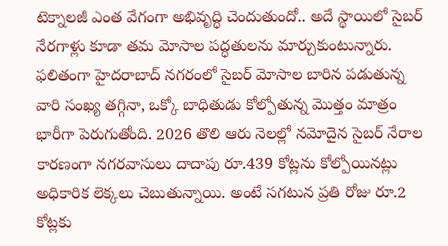టెక్నాలజీ ఎంత వేగంగా అభివృద్ధి చెందుతుందో.. అదే స్థాయిలో సైబర్ నేరగాళ్లు కూడా తమ మోసాల పద్ధతులను మార్చుకుంటున్నారు. ఫలితంగా హైదరాబాద్ నగరంలో సైబర్ మోసాల బారిన పడుతున్న వారి సంఖ్య తగ్గినా, ఒక్కో బాధితుడు కోల్పోతున్న మొత్తం మాత్రం భారీగా పెరుగుతోంది. 2026 తొలి ఆరు నెలల్లో నమోదైన సైబర్ నేరాల కారణంగా నగరవాసులు దాదాపు రూ.439 కోట్లను కోల్పోయినట్లు అధికారిక లెక్కలు చెబుతున్నాయి. అంటే సగటున ప్రతి రోజు రూ.2 కోట్లకు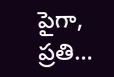పైగా, ప్రతి…